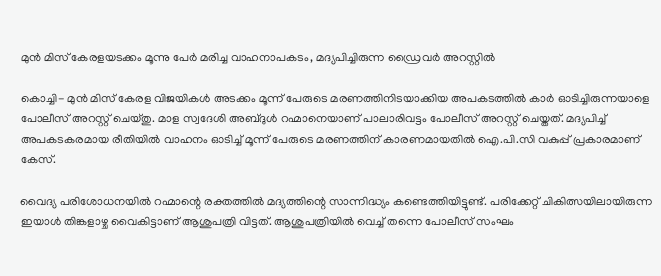മുന്‍ മിസ് കേരളയടക്കം മൂന്നു പേര്‍ മരിച്ച വാഹനാപകടം, മദ്യപിച്ചിരുന്ന ഡ്രൈവര്‍ അറസ്റ്റില്‍

കൊച്ചി- മുന്‍ മിസ് കേരള വിജയികള്‍ അടക്കം മൂന്ന് പേരുടെ മരണത്തിനിടയാക്കിയ അപകടത്തില്‍ കാര്‍ ഓടിച്ചിരുന്നയാളെ പോലീസ് അറസ്റ്റ് ചെയ്തു. മാള സ്വദേശി അബ്ദുള്‍ റഹ്മാനെയാണ് പാലാരിവട്ടം പോലീസ് അറസ്റ്റ് ചെയ്തത്. മദ്യപിച്ച് അപകടകരമായ രീതിയില്‍ വാഹനം ഓടിച്ച് മൂന്ന് പേരുടെ മരണത്തിന് കാരണമായതില്‍ ഐ.പി.സി വകുപ്പ് പ്രകാരമാണ് കേസ്.

വൈദ്യ പരിശോധനയില്‍ റഹ്മാന്റെ രക്തത്തില്‍ മദ്യത്തിന്റെ സാന്നിദ്ധ്യം കണ്ടെത്തിയിട്ടുണ്ട്. പരിക്കേറ്റ് ചികിത്സയിലായിരുന്ന ഇയാള്‍ തിങ്കളാഴ്ച വൈകിട്ടാണ് ആശുപത്രി വിട്ടത്. ആശുപത്രിയില്‍ വെച്ച് തന്നെ പോലീസ് സംഘം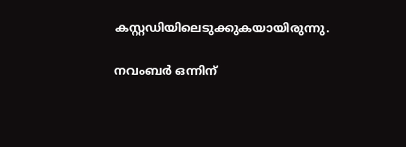കസ്റ്റഡിയിലെടുക്കുകയായിരുന്നു.

നവംബര്‍ ഒന്നിന്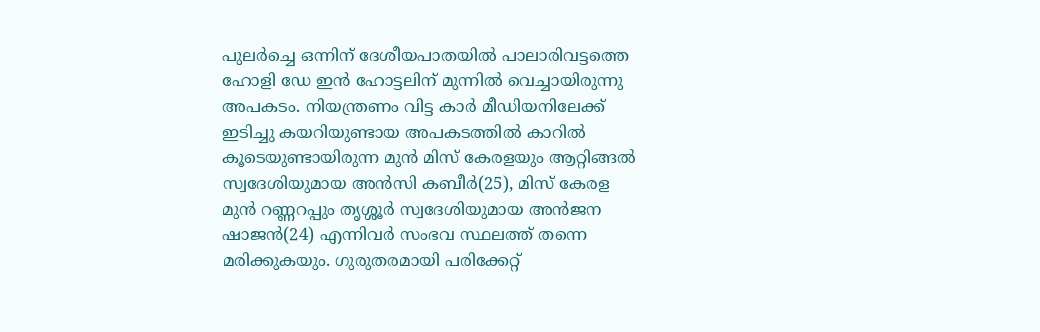പുലര്‍ച്ചെ ഒന്നിന് ദേശീയപാതയില്‍ പാലാരിവട്ടത്തെ ഹോളി ഡേ ഇന്‍ ഹോട്ടലിന് മുന്നില്‍ വെച്ചായിരുന്നു അപകടം. നിയന്ത്രണം വിട്ട കാര്‍ മീഡിയനിലേക്ക് ഇടിച്ചു കയറിയുണ്ടായ അപകടത്തില്‍ കാറില്‍ കൂടെയുണ്ടായിരുന്ന മുന്‍ മിസ് കേരളയും ആറ്റിങ്ങല്‍ സ്വദേശിയുമായ അന്‍സി കബീര്‍(25), മിസ് കേരള മുന്‍ റണ്ണറപ്പും തൃശ്ശൂര്‍ സ്വദേശിയുമായ അന്‍ജന ഷാജന്‍(24) എന്നിവര്‍ സംഭവ സ്ഥലത്ത് തന്നെ മരിക്കുകയും. ഗുരുതരമായി പരിക്കേറ്റ്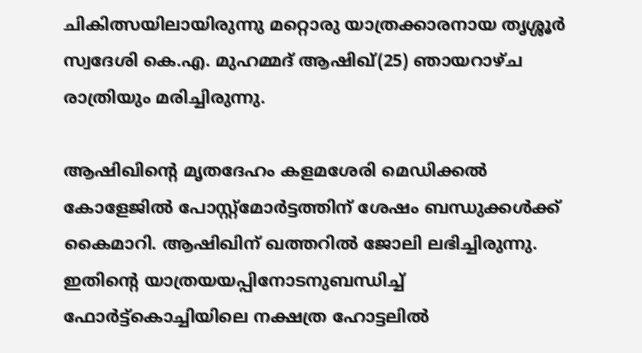ചികിത്സയിലായിരുന്നു മറ്റൊരു യാത്രക്കാരനായ തൃശ്ശൂര്‍ സ്വദേശി കെ.എ. മുഹമ്മദ് ആഷിഖ്(25) ഞായറാഴ്ച രാത്രിയും മരിച്ചിരുന്നു.

ആഷിഖിന്റെ മൃതദേഹം കളമശേരി മെഡിക്കല്‍ കോളേജില്‍ പോസ്റ്റ്മോര്‍ട്ടത്തിന് ശേഷം ബന്ധുക്കള്‍ക്ക് കൈമാറി. ആഷിഖിന് ഖത്തറില്‍ ജോലി ലഭിച്ചിരുന്നു. ഇതിന്റെ യാത്രയയപ്പിനോടനുബന്ധിച്ച് ഫോര്‍ട്ട്കൊച്ചിയിലെ നക്ഷത്ര ഹോട്ടലില്‍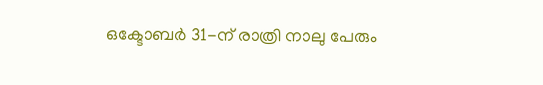ഒക്ടോബര്‍ 31-ന് രാത്രി നാലു പേരും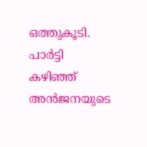ഒത്തുകൂടി. പാര്‍ട്ടി കഴിഞ്ഞ് അന്‍ജനയുടെ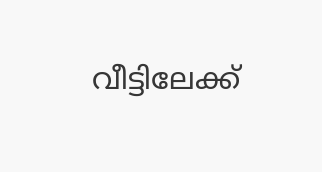വീട്ടിലേക്ക്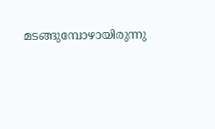മടങ്ങുമ്പോഴായിരുന്നു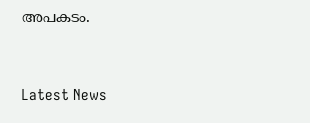അപകടം.



Latest News